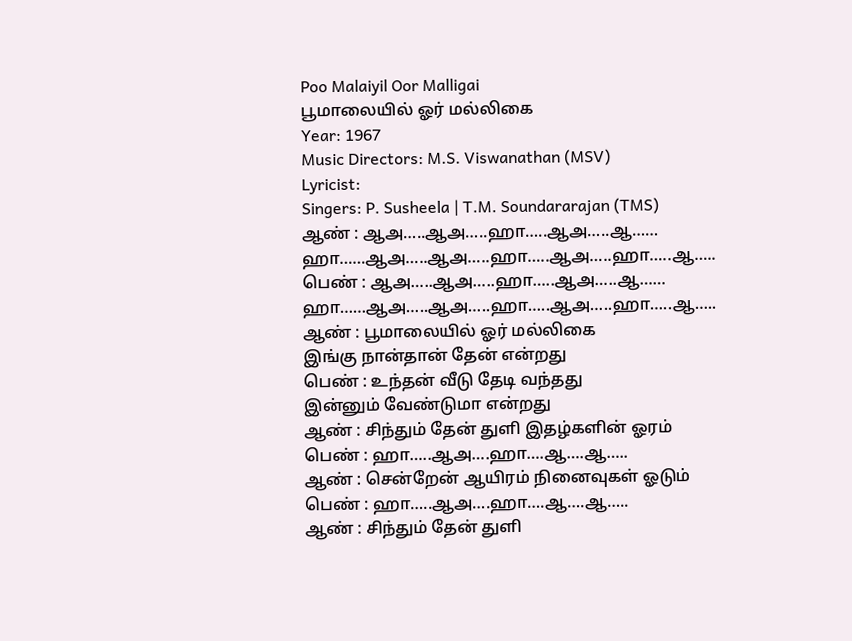Poo Malaiyil Oor Malligai
பூமாலையில் ஓர் மல்லிகை
Year: 1967
Music Directors: M.S. Viswanathan (MSV)
Lyricist:
Singers: P. Susheela | T.M. Soundararajan (TMS)
ஆண் : ஆஅ…..ஆஅ…..ஹா…..ஆஅ…..ஆ……
ஹா……ஆஅ…..ஆஅ…..ஹா…..ஆஅ…..ஹா…..ஆ…..
பெண் : ஆஅ…..ஆஅ…..ஹா…..ஆஅ…..ஆ……
ஹா……ஆஅ…..ஆஅ…..ஹா…..ஆஅ…..ஹா…..ஆ…..
ஆண் : பூமாலையில் ஓர் மல்லிகை
இங்கு நான்தான் தேன் என்றது
பெண் : உந்தன் வீடு தேடி வந்தது
இன்னும் வேண்டுமா என்றது
ஆண் : சிந்தும் தேன் துளி இதழ்களின் ஓரம்
பெண் : ஹா…..ஆஅ….ஹா….ஆ….ஆ…..
ஆண் : சென்றேன் ஆயிரம் நினைவுகள் ஓடும்
பெண் : ஹா…..ஆஅ….ஹா….ஆ….ஆ…..
ஆண் : சிந்தும் தேன் துளி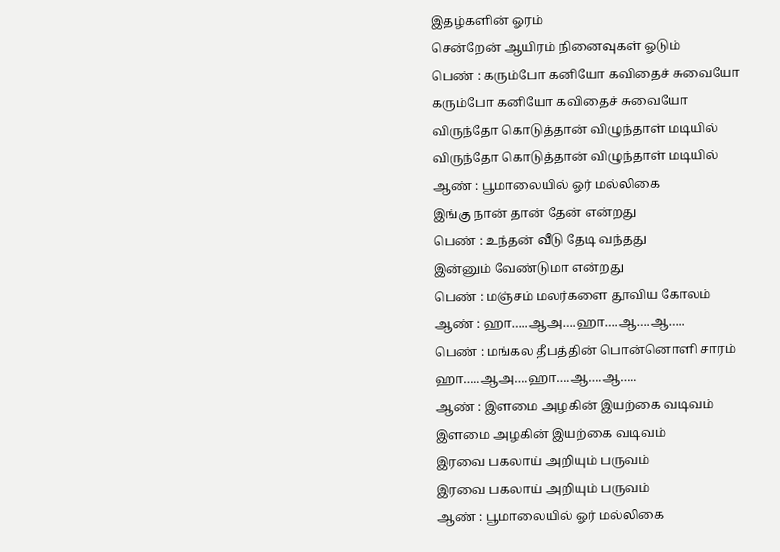இதழ்களின் ஓரம்
சென்றேன் ஆயிரம் நினைவுகள் ஓடும்
பெண் : கரும்போ கனியோ கவிதைச் சுவையோ
கரும்போ கனியோ கவிதைச் சுவையோ
விருந்தோ கொடுத்தான் விழுந்தாள் மடியில்
விருந்தோ கொடுத்தான் விழுந்தாள் மடியில்
ஆண் : பூமாலையில் ஓர் மல்லிகை
இங்கு நான் தான் தேன் என்றது
பெண் : உந்தன் வீடு தேடி வந்தது
இன்னும் வேண்டுமா என்றது
பெண் : மஞ்சம் மலர்களை தூவிய கோலம்
ஆண் : ஹா…..ஆஅ….ஹா….ஆ….ஆ…..
பெண் : மங்கல தீபத்தின் பொன்னொளி சாரம்
ஹா…..ஆஅ….ஹா….ஆ….ஆ…..
ஆண் : இளமை அழகின் இயற்கை வடிவம்
இளமை அழகின் இயற்கை வடிவம்
இரவை பகலாய் அறியும் பருவம்
இரவை பகலாய் அறியும் பருவம்
ஆண் : பூமாலையில் ஓர் மல்லிகை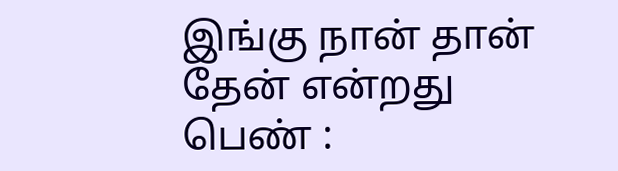இங்கு நான் தான் தேன் என்றது
பெண் :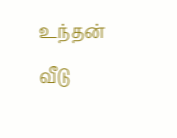உந்தன் வீடு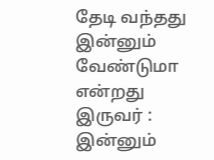தேடி வந்தது
இன்னும் வேண்டுமா என்றது
இருவர் : இன்னும்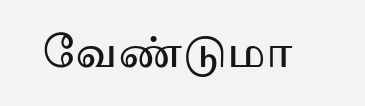வேண்டுமா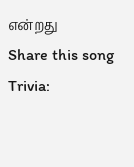என்றது
Share this song
Trivia: